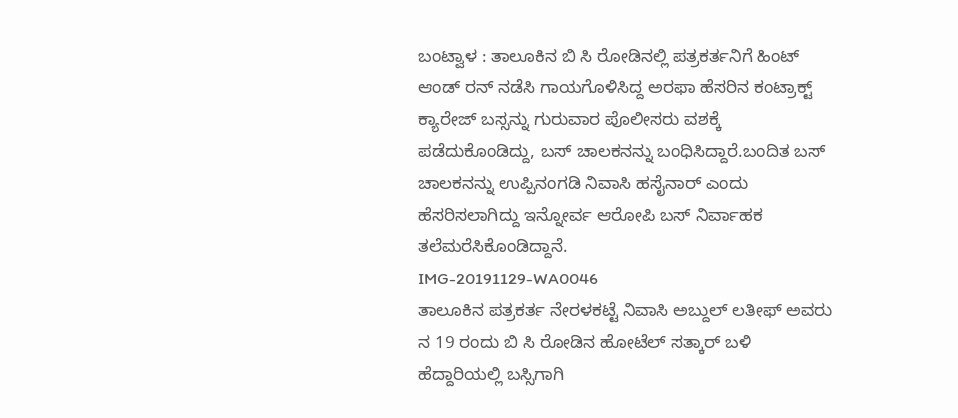ಬಂಟ್ವಾಳ : ತಾಲೂಕಿನ ಬಿ ಸಿ ರೋಡಿನಲ್ಲಿ ಪತ್ರಕರ್ತನಿಗೆ ಹಿಂಟ್ ಆಂಡ್ ರನ್ ನಡೆಸಿ ಗಾಯಗೊಳಿಸಿದ್ದ ಅರಫಾ ಹೆಸರಿನ ಕಂಟ್ರಾಕ್ಟ್ ಕ್ಯಾರೇಜ್ ಬಸ್ಸನ್ನು ಗುರುವಾರ ಪೊಲೀಸರು ವಶಕ್ಕೆ ಪಡೆದುಕೊಂಡಿದ್ದು, ಬಸ್ ಚಾಲಕನನ್ನು ಬಂಧಿಸಿದ್ದಾರೆ.ಬಂದಿತ ಬಸ್ ಚಾಲಕನನ್ನು ಉಪ್ಪಿನಂಗಡಿ ನಿವಾಸಿ ಹಸೈನಾರ್ ಎಂದು ಹೆಸರಿಸಲಾಗಿದ್ದು ಇನ್ನೋರ್ವ ಆರೋಪಿ ಬಸ್ ನಿರ್ವಾಹಕ ತಲೆಮರೆಸಿಕೊಂಡಿದ್ದಾನೆ.
IMG-20191129-WA0046
ತಾಲೂಕಿನ ಪತ್ರಕರ್ತ ನೇರಳಕಟ್ಟೆ ನಿವಾಸಿ ಅಬ್ದುಲ್ ಲತೀಫ್ ಅವರು ನ 19 ರಂದು ಬಿ ಸಿ ರೋಡಿನ ಹೋಟೆಲ್ ಸತ್ಕಾರ್ ಬಳಿ ಹೆದ್ದಾರಿಯಲ್ಲಿ ಬಸ್ಸಿಗಾಗಿ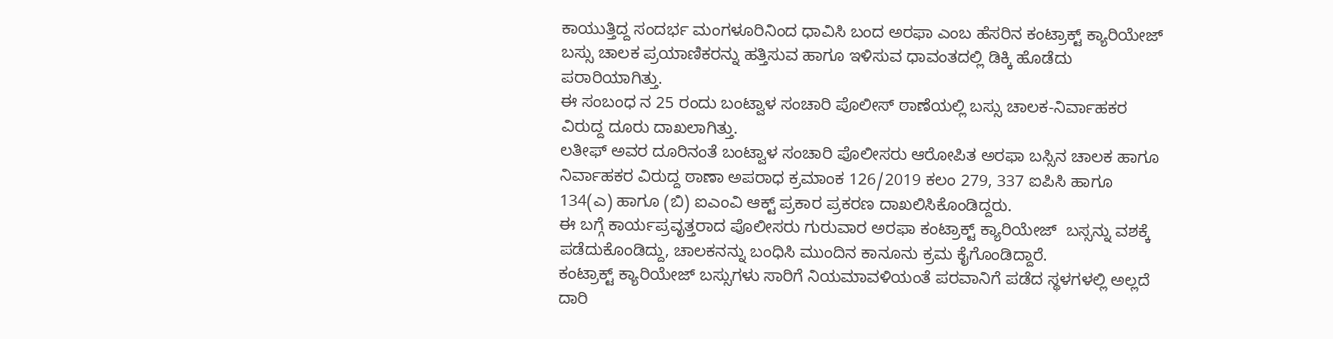ಕಾಯುತ್ತಿದ್ದ ಸಂದರ್ಭ ಮಂಗಳೂರಿನಿಂದ ಧಾವಿಸಿ ಬಂದ ಅರಫಾ ಎಂಬ ಹೆಸರಿನ ಕಂಟ್ರಾಕ್ಟ್ ಕ್ಯಾರಿಯೇಜ್ ಬಸ್ಸು ಚಾಲಕ ಪ್ರಯಾಣಿಕರನ್ನು ಹತ್ತಿಸುವ ಹಾಗೂ ಇಳಿಸುವ ಧಾವಂತದಲ್ಲಿ ಡಿಕ್ಕಿ ಹೊಡೆದು ಪರಾರಿಯಾಗಿತ್ತು.
ಈ ಸಂಬಂಧ ನ 25 ರಂದು ಬಂಟ್ವಾಳ ಸಂಚಾರಿ ಪೊಲೀಸ್ ಠಾಣೆಯಲ್ಲಿ ಬಸ್ಸು ಚಾಲಕ-ನಿರ್ವಾಹಕರ ವಿರುದ್ದ ದೂರು ದಾಖಲಾಗಿತ್ತು.
ಲತೀಫ್ ಅವರ ದೂರಿನಂತೆ ಬಂಟ್ವಾಳ ಸಂಚಾರಿ ಪೊಲೀಸರು ಆರೋಪಿತ ಅರಫಾ ಬಸ್ಸಿನ ಚಾಲಕ ಹಾಗೂ ನಿರ್ವಾಹಕರ ವಿರುದ್ದ ಠಾಣಾ ಅಪರಾಧ ಕ್ರಮಾಂಕ 126/2019 ಕಲಂ 279, 337 ಐಪಿಸಿ ಹಾಗೂ 134(ಎ) ಹಾಗೂ (ಬಿ) ಐಎಂವಿ ಆಕ್ಟ್ ಪ್ರಕಾರ ಪ್ರಕರಣ ದಾಖಲಿಸಿಕೊಂಡಿದ್ದರು.
ಈ ಬಗ್ಗೆ ಕಾರ್ಯಪ್ರವೃತ್ತರಾದ ಪೊಲೀಸರು ಗುರುವಾರ ಅರಫಾ ಕಂಟ್ರಾಕ್ಟ್ ಕ್ಯಾರಿಯೇಜ್  ಬಸ್ಸನ್ನು ವಶಕ್ಕೆ ಪಡೆದುಕೊಂಡಿದ್ದು, ಚಾಲಕನನ್ನು ಬಂಧಿಸಿ ಮುಂದಿನ ಕಾನೂನು ಕ್ರಮ ಕೈಗೊಂಡಿದ್ದಾರೆ.
ಕಂಟ್ರಾಕ್ಟ್ ಕ್ಯಾರಿಯೇಜ್ ಬಸ್ಸುಗಳು ಸಾರಿಗೆ ನಿಯಮಾವಳಿಯಂತೆ ಪರವಾನಿಗೆ ಪಡೆದ ಸ್ಥಳಗಳಲ್ಲಿ ಅಲ್ಲದೆ ದಾರಿ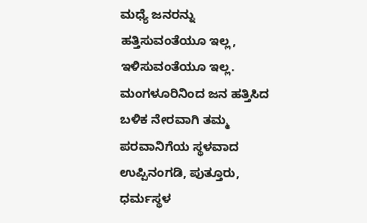ಮಧ್ಯೆ ಜನರನ್ನು ಹತ್ತಿಸುವಂತೆಯೂ ಇಲ್ಲ, ಇಳಿಸುವಂತೆಯೂ ಇಲ್ಲ. ಮಂಗಳೂರಿನಿಂದ ಜನ ಹತ್ತಿಸಿದ ಬಳಿಕ ನೇರವಾಗಿ ತಮ್ಮ ಪರವಾನಿಗೆಯ ಸ್ಥಳವಾದ ಉಪ್ಪಿನಂಗಡಿ, ಪುತ್ತೂರು, ಧರ್ಮಸ್ಥಳ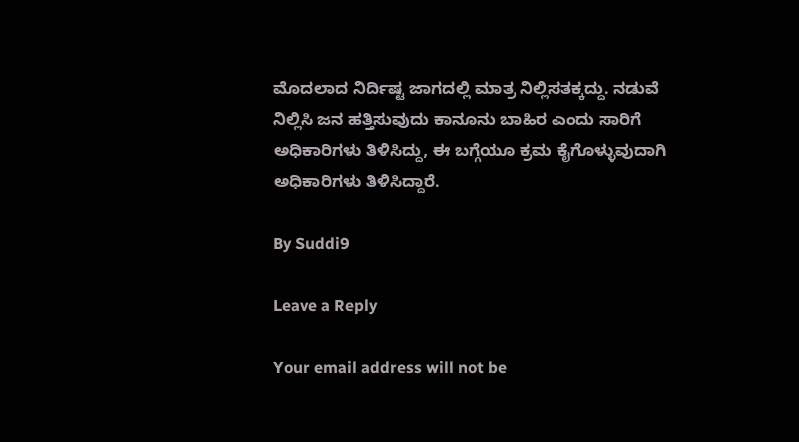ಮೊದಲಾದ ನಿರ್ದಿಷ್ಟ ಜಾಗದಲ್ಲಿ ಮಾತ್ರ ನಿಲ್ಲಿಸತಕ್ಕದ್ದು. ನಡುವೆ ನಿಲ್ಲಿಸಿ ಜನ ಹತ್ತಿಸುವುದು ಕಾನೂನು ಬಾಹಿರ ಎಂದು ಸಾರಿಗೆ ಅಧಿಕಾರಿಗಳು ತಿಳಿಸಿದ್ದು, ಈ ಬಗ್ಗೆಯೂ ಕ್ರಮ ಕೈಗೊಳ್ಳುವುದಾಗಿ ಅಧಿಕಾರಿಗಳು ತಿಳಿಸಿದ್ದಾರೆ.

By Suddi9

Leave a Reply

Your email address will not be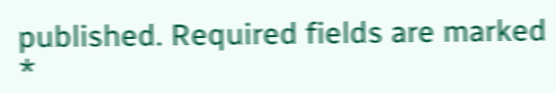published. Required fields are marked *